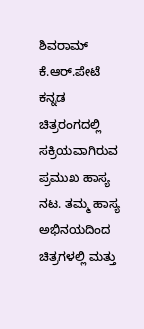ಶಿವರಾಮ್ ಕೆ.ಆರ್.ಪೇಟೆ ಕನ್ನಡ ಚಿತ್ರರಂಗದಲ್ಲಿ ಸಕ್ರಿಯವಾಗಿರುವ ಪ್ರಮುಖ ಹಾಸ್ಯ ನಟ. ತಮ್ಮ ಹಾಸ್ಯ ಅಭಿನಯದಿಂದ ಚಿತ್ರಗಳಲ್ಲಿ ಮತ್ತು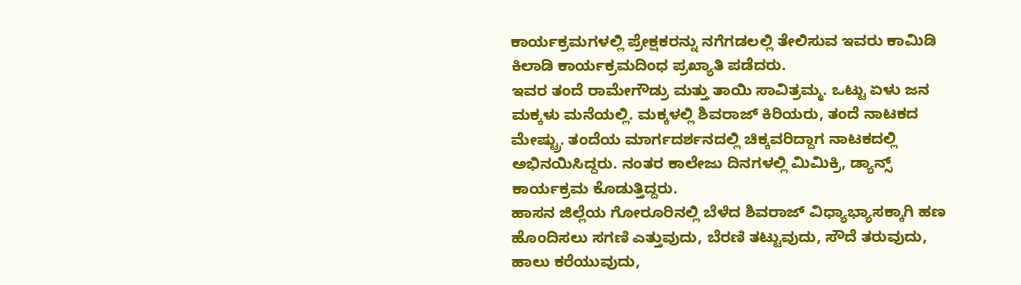ಕಾರ್ಯಕ್ರಮಗಳಲ್ಲಿ ಪ್ರೇಕ್ಷಕರನ್ನು ನಗೆಗಡಲಲ್ಲಿ ತೇಲಿಸುವ ಇವರು ಕಾಮಿಡಿ ಕಿಲಾಡಿ ಕಾರ್ಯಕ್ರಮದಿಂಧ ಪ್ರಖ್ಯಾತಿ ಪಡೆದರು.
ಇವರ ತಂದೆ ರಾಮೇಗೌಡ್ರು ಮತ್ತು ತಾಯಿ ಸಾವಿತ್ರಮ್ಮ. ಒಟ್ಟು ಏಳು ಜನ ಮಕ್ಕಳು ಮನೆಯಲ್ಲಿ. ಮಕ್ಕಳಲ್ಲಿ ಶಿವರಾಜ್ ಕಿರಿಯರು, ತಂದೆ ನಾಟಕದ ಮೇಷ್ಟ್ರು. ತಂದೆಯ ಮಾರ್ಗದರ್ಶನದಲ್ಲಿ ಚಿಕ್ಕವರಿದ್ದಾಗ ನಾಟಕದಲ್ಲಿ ಅಭಿನಯಿಸಿದ್ದರು. ನಂತರ ಕಾಲೇಜು ದಿನಗಳಲ್ಲಿ ಮಿಮಿಕ್ರಿ, ಡ್ಯಾನ್ಸ್ ಕಾರ್ಯಕ್ರಮ ಕೊಡುತ್ತಿದ್ದರು.
ಹಾಸನ ಜಿಲ್ಲೆಯ ಗೋರೂರಿನಲ್ಲಿ ಬೆಳೆದ ಶಿವರಾಜ್ ವಿಧ್ಯಾಭ್ಯಾಸಕ್ಕಾಗಿ ಹಣ ಹೊಂದಿಸಲು ಸಗಣಿ ಎತ್ತುವುದು, ಬೆರಣಿ ತಟ್ಟುವುದು, ಸೌದೆ ತರುವುದು, ಹಾಲು ಕರೆಯುವುದು,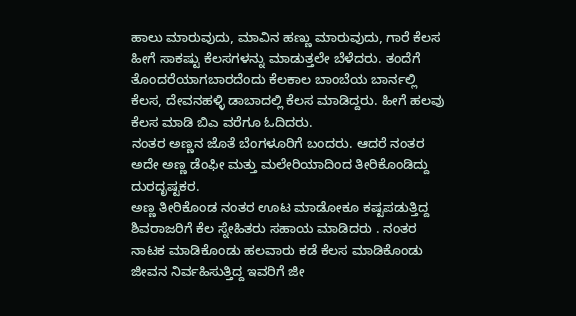ಹಾಲು ಮಾರುವುದು, ಮಾವಿನ ಹಣ್ಣು ಮಾರುವುದು, ಗಾರೆ ಕೆಲಸ ಹೀಗೆ ಸಾಕಷ್ಟು ಕೆಲಸಗಳನ್ನು ಮಾಡುತ್ತಲೇ ಬೆಳೆದರು. ತಂದೆಗೆ ತೊಂದರೆಯಾಗಬಾರದೆಂದು ಕೆಲಕಾಲ ಬಾಂಬೆಯ ಬಾರ್ನಲ್ಲಿ ಕೆಲಸ, ದೇವನಹಳ್ಳಿ ಡಾಬಾದಲ್ಲಿ ಕೆಲಸ ಮಾಡಿದ್ದರು. ಹೀಗೆ ಹಲವು ಕೆಲಸ ಮಾಡಿ ಬಿಎ ವರೆಗೂ ಓದಿದರು.
ನಂತರ ಅಣ್ಣನ ಜೊತೆ ಬೆಂಗಳೂರಿಗೆ ಬಂದರು. ಆದರೆ ನಂತರ ಅದೇ ಅಣ್ಣ ಡೆಂಫೀ ಮತ್ತು ಮಲೇರಿಯಾದಿಂದ ತೀರಿಕೊಂಡಿದ್ದು ದುರದೃಷ್ಟಕರ.
ಅಣ್ಣ ತೀರಿಕೊಂಡ ನಂತರ ಊಟ ಮಾಡೋಕೂ ಕಷ್ಟಪಡುತ್ತಿದ್ದ ಶಿವರಾಜರಿಗೆ ಕೆಲ ಸ್ನೇಹಿತರು ಸಹಾಯ ಮಾಡಿದರು . ನಂತರ ನಾಟಕ ಮಾಡಿಕೊಂಡು ಹಲವಾರು ಕಡೆ ಕೆಲಸ ಮಾಡಿಕೊಂಡು ಜೀವನ ನಿರ್ವಹಿಸುತ್ತಿದ್ದ ಇವರಿಗೆ ಜೀ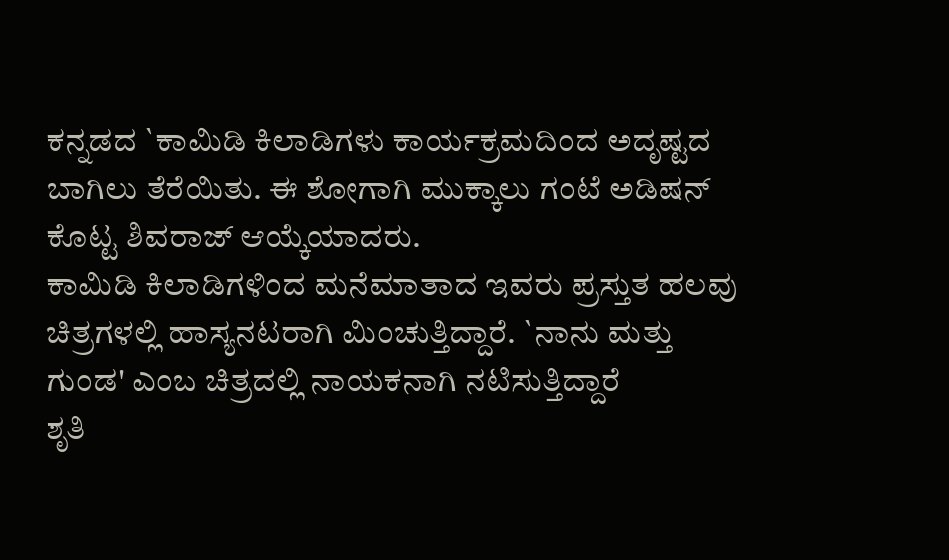ಕನ್ನಡದ `ಕಾಮಿಡಿ ಕಿಲಾಡಿಗಳು ಕಾರ್ಯಕ್ರಮದಿಂದ ಅದೃಷ್ಟದ ಬಾಗಿಲು ತೆರೆಯಿತು. ಈ ಶೋಗಾಗಿ ಮುಕ್ಕಾಲು ಗಂಟೆ ಅಡಿಷನ್ ಕೊಟ್ಟ ಶಿವರಾಜ್ ಆಯ್ಕೆಯಾದರು.
ಕಾಮಿಡಿ ಕಿಲಾಡಿಗಳಿಂದ ಮನೆಮಾತಾದ ಇವರು ಪ್ರಸ್ತುತ ಹಲವು ಚಿತ್ರಗಳಲ್ಲಿ ಹಾಸ್ಯನಟರಾಗಿ ಮಿಂಚುತ್ತಿದ್ದಾರೆ. `ನಾನು ಮತ್ತು ಗುಂಡ' ಎಂಬ ಚಿತ್ರದಲ್ಲಿ ನಾಯಕನಾಗಿ ನಟಿಸುತ್ತಿದ್ದಾರೆ
ಶೃತಿ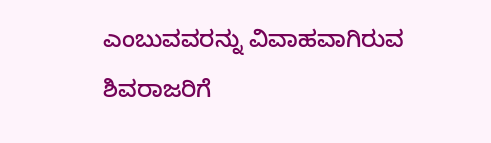ಎಂಬುವವರನ್ನು ವಿವಾಹವಾಗಿರುವ ಶಿವರಾಜರಿಗೆ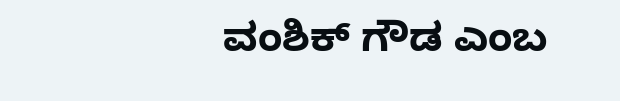ವಂಶಿಕ್ ಗೌಡ ಎಂಬ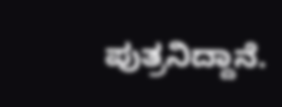ಪುತ್ರನಿದ್ದಾನೆ.